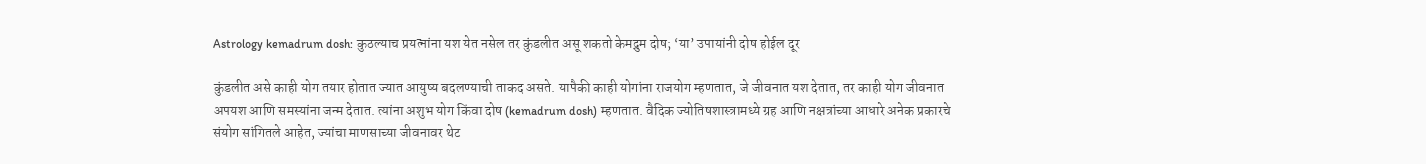Astrology kemadrum dosh: कुठल्याच प्रयत्नांना यश येत नसेल तर कुंडलीत असू शकतो केमद्रुम दोष; ‘या’ उपायांनी दोष होईल दूर

कुंडलीत असे काही योग तयार होतात ज्यात आयुष्य बदलण्याची ताकद असते. यापैकी काही योगांना राजयोग म्हणतात, जे जीवनात यश देतात, तर काही योग जीवनात अपयश आणि समस्यांना जन्म देतात. त्यांना अशुभ योग किंवा दोष (kemadrum dosh) म्हणतात. वैदिक ज्योतिषशास्त्रामध्ये ग्रह आणि नक्षत्रांच्या आधारे अनेक प्रकारचे संयोग सांगितले आहेत, ज्यांचा माणसाच्या जीवनावर थेट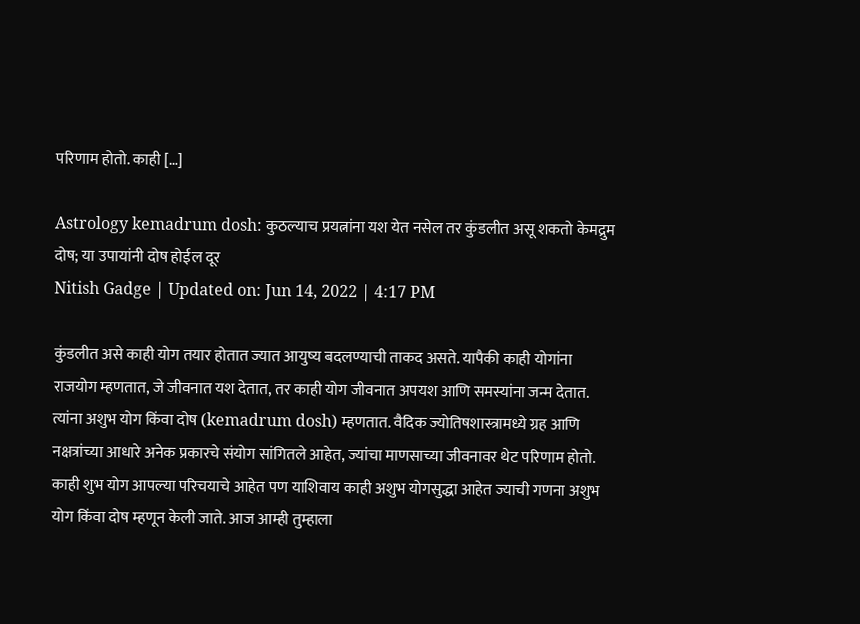परिणाम होतो. काही […]

Astrology kemadrum dosh: कुठल्याच प्रयत्नांना यश येत नसेल तर कुंडलीत असू शकतो केमद्रुम दोष; या उपायांनी दोष होईल दूर
Nitish Gadge | Updated on: Jun 14, 2022 | 4:17 PM

कुंडलीत असे काही योग तयार होतात ज्यात आयुष्य बदलण्याची ताकद असते. यापैकी काही योगांना राजयोग म्हणतात, जे जीवनात यश देतात, तर काही योग जीवनात अपयश आणि समस्यांना जन्म देतात. त्यांना अशुभ योग किंवा दोष (kemadrum dosh) म्हणतात. वैदिक ज्योतिषशास्त्रामध्ये ग्रह आणि नक्षत्रांच्या आधारे अनेक प्रकारचे संयोग सांगितले आहेत, ज्यांचा माणसाच्या जीवनावर थेट परिणाम होतो. काही शुभ योग आपल्या परिचयाचे आहेत पण याशिवाय काही अशुभ योगसुद्धा आहेत ज्याची गणना अशुभ योग किंवा दोष म्हणून केली जाते. आज आम्ही तुम्हाला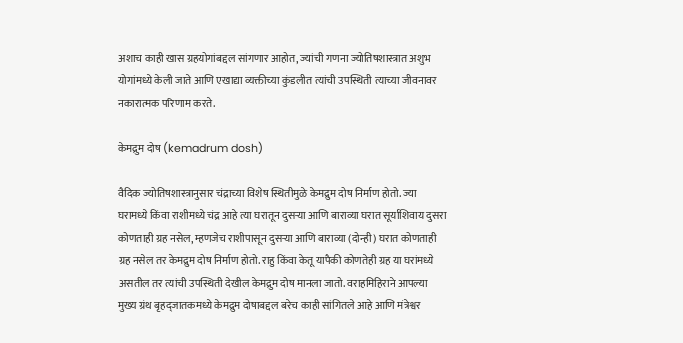अशाच काही खास ग्रहयोगांबद्दल सांगणार आहोत, ज्यांची गणना ज्योतिषशास्त्रात अशुभ योगांमध्ये केली जाते आणि एखाद्या व्यक्तीच्या कुंडलीत त्यांची उपस्थिती त्याच्या जीवनावर नकारात्मक परिणाम करते.

केमद्रुम दोष (kemadrum dosh)

वैदिक ज्योतिषशास्त्रानुसार चंद्राच्या विशेष स्थितीमुळे केमद्रुम दोष निर्माण होतो. ज्या घरामध्ये किंवा राशीमध्ये चंद्र आहे त्या घरातून दुसऱ्या आणि बाराव्या घरात सूर्याशिवाय दुसरा कोणताही ग्रह नसेल, म्हणजेच राशीपासून दुसऱ्या आणि बाराव्या (दोन्ही) घरात कोणताही ग्रह नसेल तर केमद्रुम दोष निर्माण होतो. राहु किंवा केतू यापैकी कोणतेही ग्रह या घरांमध्ये असतील तर त्यांची उपस्थिती देखील केमद्रुम दोष मानला जातो. वराहमिहिराने आपल्या मुख्य ग्रंथ बृहद्जातकमध्ये केमद्रुम दोषाबद्दल बरेच काही सांगितले आहे आणि मंत्रेश्वर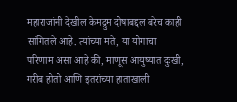महाराजांनी देखील केमद्रुम दोषाबद्दल बरेच काही सांगितले आहे. त्यांच्या मते, या योगाचा परिणाम असा आहे की, माणूस आयुष्यात दुःखी, गरीब होतो आणि इतरांच्या हाताखाली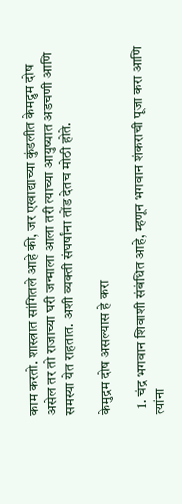काम करतो. शास्त्रात सांगितले आहे की, जर एखाद्याच्या कुंडलीत केमद्रुम दोष असेल तर तो राजाच्या घरी जन्माला आला तरी त्याच्या आयुष्यात अडचणी आणि समस्या येत राहतात. अशी व्यक्ती संघर्षांना तोंड देतच मोठी होते.

केमुद्रम दोष असल्यास हे करा

  1. चंद्र भगवान शिवाशी संबंधित आहे, म्हणून भगवान शंकराची पूजा करा आणि त्यांना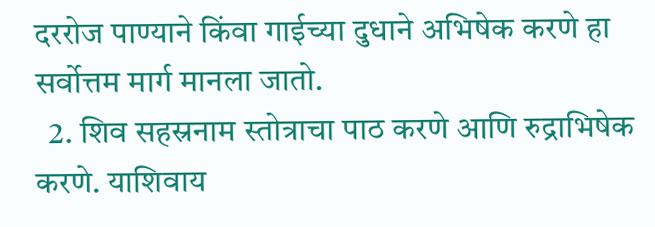दररोज पाण्याने किंवा गाईच्या दुधाने अभिषेक करणे हा सर्वोत्तम मार्ग मानला जातो.
  2. शिव सहस्रनाम स्तोत्राचा पाठ करणे आणि रुद्राभिषेक करणे. याशिवाय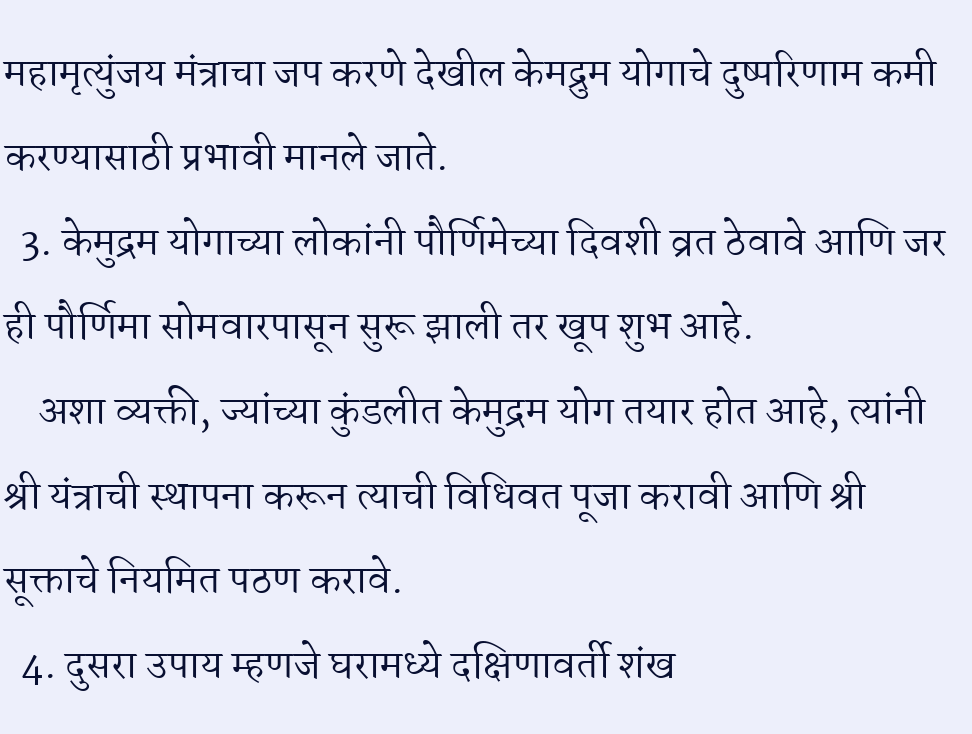महामृत्युंजय मंत्राचा जप करणे देखील केमद्रुम योगाचे दुष्परिणाम कमी करण्यासाठी प्रभावी मानले जाते.
  3. केमुद्रम योगाच्या लोकांनी पौर्णिमेच्या दिवशी व्रत ठेवावे आणि जर ही पौर्णिमा सोमवारपासून सुरू झाली तर खूप शुभ आहे.
    अशा व्यक्ती, ज्यांच्या कुंडलीत केमुद्रम योग तयार होत आहे, त्यांनी श्री यंत्राची स्थापना करून त्याची विधिवत पूजा करावी आणि श्री सूक्ताचे नियमित पठण करावे.
  4. दुसरा उपाय म्हणजे घरामध्ये दक्षिणावर्ती शंख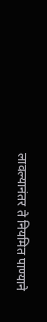लावल्यानंतर ते नियमित पाण्याने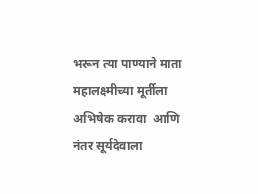भरून त्या पाण्याने माता महालक्ष्मीच्या मूर्तीला अभिषेक करावा  आणि नंतर सूर्यदेवाला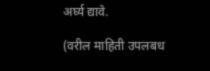अर्घ्य द्यावे.

(वरील माहिती उपलबध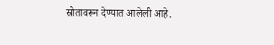स्रोतावरून देण्यात आलेली आहे.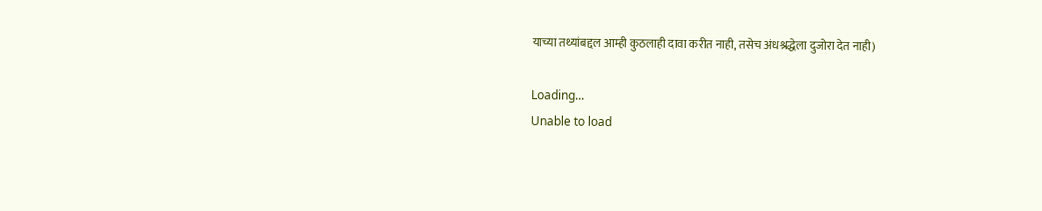याच्या तथ्यांबद्दल आम्ही कुठलाही दावा करीत नाही, तसेच अंधश्रद्धेला दुजोरा देत नाही)

Loading...
Unable to load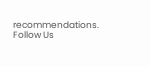recommendations.
Follow Us